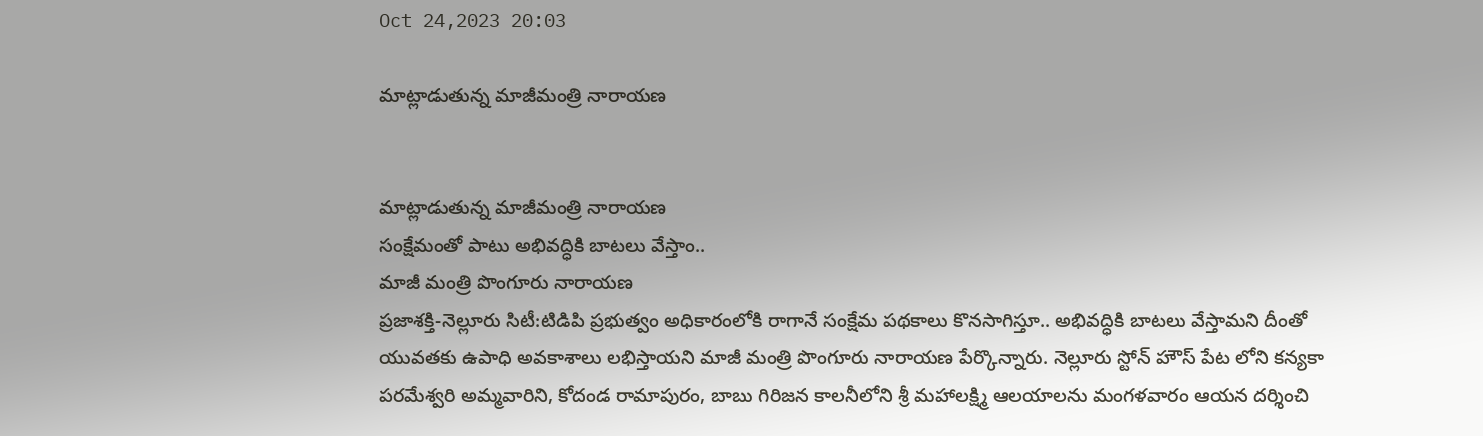Oct 24,2023 20:03

మాట్లాడుతున్న మాజీమంత్రి నారాయణ


మాట్లాడుతున్న మాజీమంత్రి నారాయణ
సంక్షేమంతో పాటు అభివద్ధికి బాటలు వేస్తాం..
మాజీ మంత్రి పొంగూరు నారాయణ
ప్రజాశక్తి-నెల్లూరు సిటీ:టిడిపి ప్రభుత్వం అధికారంలోకి రాగానే సంక్షేమ పథకాలు కొనసాగిస్తూ.. అభివద్ధికి బాటలు వేస్తామని దీంతో యువతకు ఉపాధి అవకాశాలు లభిస్తాయని మాజీ మంత్రి పొంగూరు నారాయణ పేర్కొన్నారు. నెల్లూరు స్టోన్‌ హౌస్‌ పేట లోని కన్యకా పరమేశ్వరి అమ్మవారిని, కోదండ రామాపురం, బాబు గిరిజన కాలనీలోని శ్రీ మహాలక్ష్మి ఆలయాలను మంగళవారం ఆయన దర్శించి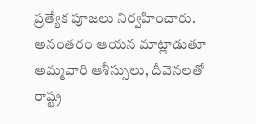ప్రత్యేక పూజలు నిర్వహించారు. అనంతరం ఆయన మాట్లాడుతూ అమ్మవారి ఆశీస్సులు, దీవెనలతో రాష్ట్ర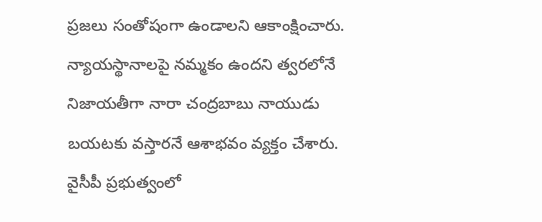ప్రజలు సంతోషంగా ఉండాలని ఆకాంక్షించారు. న్యాయస్థానాలపై నమ్మకం ఉందని త్వరలోనే నిజాయతీగా నారా చంద్రబాబు నాయుడు బయటకు వస్తారనే ఆశాభవం వ్యక్తం చేశారు.
వైసీపీ ప్రభుత్వంలో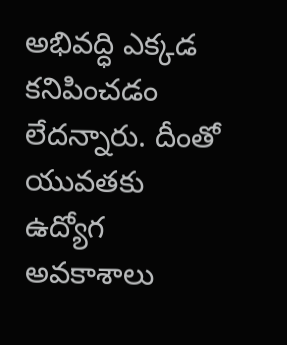అభివద్ధి ఎక్కడ కనిపించడం లేదన్నారు. దీంతో యువతకు ఉద్యోగ అవకాశాలు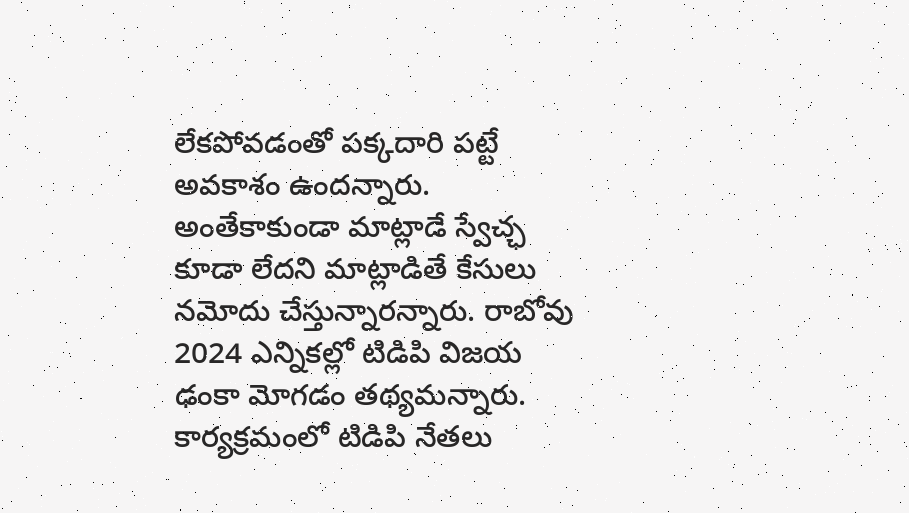లేకపోవడంతో పక్కదారి పట్టే అవకాశం ఉందన్నారు. అంతేకాకుండా మాట్లాడే స్వేచ్ఛ కూడా లేదని మాట్లాడితే కేసులు నమోదు చేస్తున్నారన్నారు. రాబోవు 2024 ఎన్నికల్లో టిడిపి విజయ ఢంకా మోగడం తథ్యమన్నారు. కార్యక్రమంలో టిడిపి నేతలు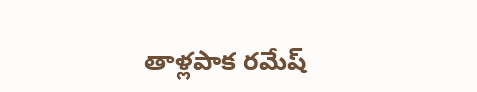తాళ్లపాక రమేష్‌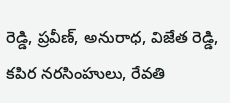రెడ్డి, ప్రవీణ్‌, అనురాధ, విజేత రెడ్డి, కపిర నరసింహులు, రేవతి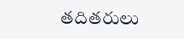తదితరులు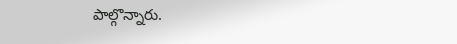పాల్గొన్నారు.